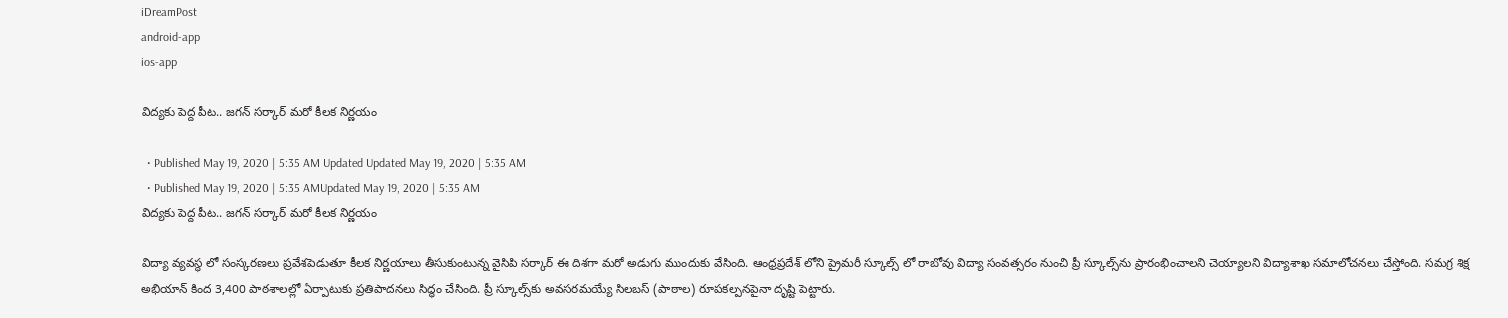iDreamPost
android-app
ios-app

విద్యకు పెద్ద పీట.. జగన్ సర్కార్ మరో కీలక నిర్ణయం

  • Published May 19, 2020 | 5:35 AM Updated Updated May 19, 2020 | 5:35 AM
  • Published May 19, 2020 | 5:35 AMUpdated May 19, 2020 | 5:35 AM
విద్యకు పెద్ద పీట.. జగన్ సర్కార్ మరో కీలక నిర్ణయం

విద్యా వ్యవస్థ లో సంస్క‌ర‌ణ‌లు ప్రవేశపెడుతూ కీలక నిర్ణయాలు తీసుకుంటున్న వైసిపి సర్కార్ ఈ దిశగా మరో అడుగు ముందుకు వేసింది. ఆంధ్రప్రదేశ్ లోని ప్రైమ‌రీ స్కూల్స్ లో రాబోవు విద్యా సంవత్సరం నుంచి ప్రీ స్కూల్స్‌‌ను ప్రారంభించాలని చెయ్యాల‌ని విద్యాశాఖ స‌మాలోచ‌న‌లు చేస్తోంది. సమగ్ర శిక్ష అభియాన్‌ కింద 3,400 పాఠ‌శాల‌ల్లో ఏర్పాటుకు ప్రతిపాదనలు సిద్ధం చేసింది. ప్రీ స్కూల్స్‌కు అవసరమయ్యే సిలబస్ (పాఠాల) రూపకల్పనపైనా దృష్టి పెట్టారు.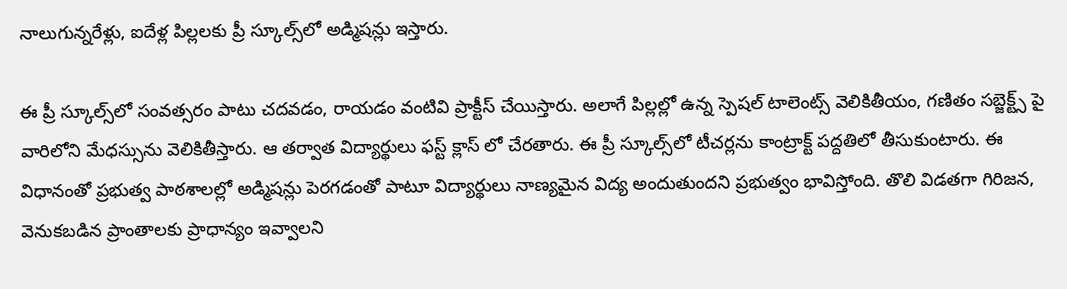నాలుగున్నరేళ్లు, ఐదేళ్ల పిల్లలకు ప్రీ స్కూల్స్‌లో అడ్మిషన్లు ఇస్తారు.

ఈ ప్రీ స్కూల్స్‌లో సంవ‌త్స‌రం పాటు చదవడం, రాయడం వంటివి ప్రాక్టీస్ చేయిస్తారు. అలాగే పిల్ల‌ల్లో ఉన్న స్పెష‌ల్ టాలెంట్స్ వెలికితీయం, గణితం స‌బ్జెక్ట్స్ పై వారిలోని మేధస్సును వెలికితీస్తారు. ఆ తర్వాత విద్యార్థులు ఫ‌స్ట్ క్లాస్ లో చేరతారు. ఈ ప్రీ స్కూల్స్‌లో టీచర్లను కాంట్రాక్ట్ ప‌ద్ద‌తిలో తీసుకుంటారు. ఈ విధానంతో ప్రభుత్వ పాఠశాలల్లో అడ్మిష‌న్లు పెరగడంతో పాటూ విద్యార్థులు నాణ్యమైన విద్య అందుతుంద‌ని ప్రభుత్వం భావిస్తోంది. తొలి విడత‌గా‌ గిరిజన, వెనుకబడిన ప్రాంతాలకు ప్రాధాన్యం ఇవ్వాలని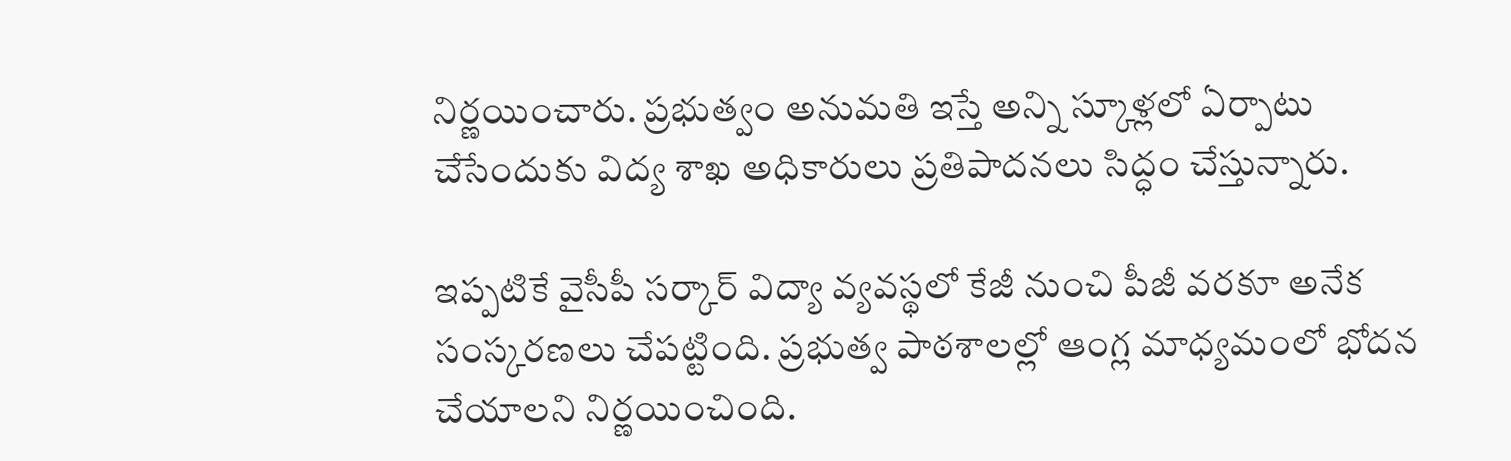నిర్ణయించారు. ప్రభుత్వం అనుమ‌తి ఇస్తే అన్ని స్కూళ్లలో ఏర్పాటు చేసేందుకు విద్య శాఖ అధికారులు ప్రతిపాదనలు సిద్ధం చేస్తున్నారు.

ఇప్పటికే వైసీపీ సర్కార్‌ విద్యా వ్యవస్థలో కేజీ నుంచి పీజీ వరకూ అనేక సంస్కరణలు చేపట్టింది. ప్రభుత్వ పాఠశాలల్లో ఆంగ్ల మాధ్యమంలో భోదన చేయాలని నిర్ణయించింది.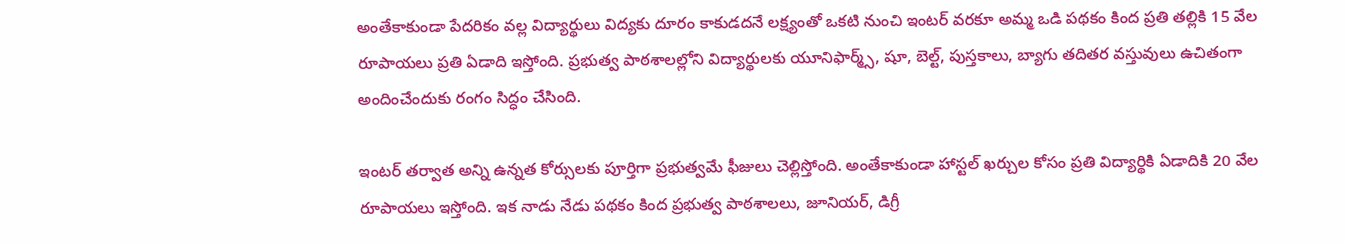అంతేకాకుండా పేదరికం వల్ల విద్యార్థులు విద్యకు దూరం కాకుడదనే లక్ష్యంతో ఒకటి నుంచి ఇంటర్‌ వరకూ అమ్మ ఒడి పథకం కింద ప్రతి తల్లికి 15 వేల రూపాయలు ప్రతి ఏడాది ఇస్తోంది. ప్రభుత్వ పాఠశాలల్లోని విద్యార్థులకు యూనిఫార్మ్స్, షూ, బెల్ట్, పుస్తకాలు, బ్యాగు తదితర వస్తువులు ఉచితంగా అందించేందుకు రంగం సిద్ధం చేసింది.

ఇంటర్‌ తర్వాత అన్ని ఉన్నత కోర్సులకు పూర్తిగా ప్రభుత్వమే ఫీజులు చెల్లిస్తోంది. అంతేకాకుండా హాస్టల్‌ ఖర్చుల కోసం ప్రతి విద్యార్థికి ఏడాదికి 20 వేల రూపాయలు ఇస్తోంది. ఇక నాడు నేడు పథకం కింద ప్రభుత్వ పాఠశాలలు, జూనియర్, డిగ్రీ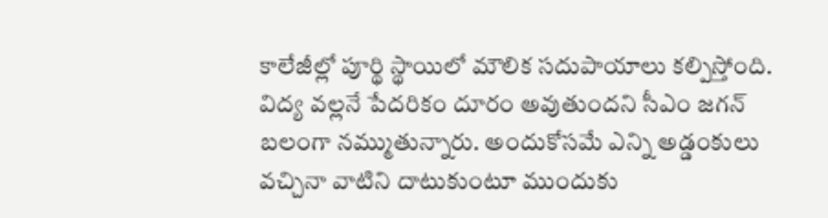కాలేజీల్లో పూర్థి స్థాయిలో మౌలిక సదుపాయాలు కల్పిస్తోంది. విద్య వల్లనే పేదరికం దూరం అవుతుందని సీఎం జగన్ బలంగా నమ్ముతున్నారు. అందుకోసమే ఎన్ని అడ్డంకులు వచ్చినా వాటిని దాటుకుంటూ ముందుకు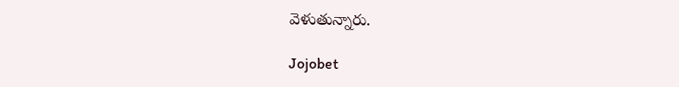వెళుతున్నారు.

Jojobet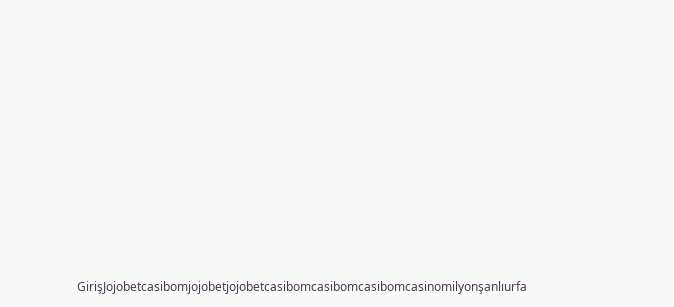GirişJojobetcasibomjojobetjojobetcasibomcasibomcasibomcasinomilyonşanlıurfa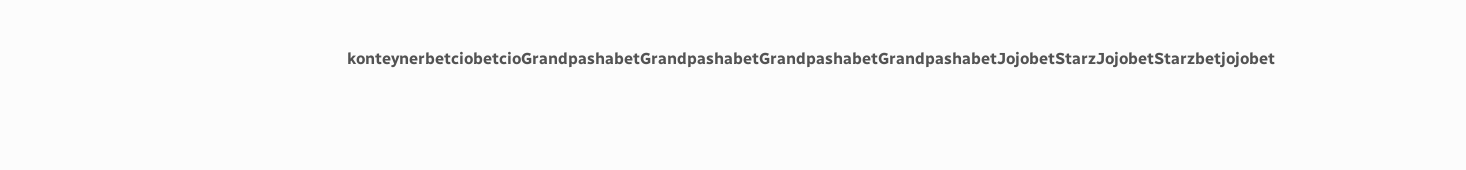konteynerbetciobetcioGrandpashabetGrandpashabetGrandpashabetGrandpashabetJojobetStarzJojobetStarzbetjojobet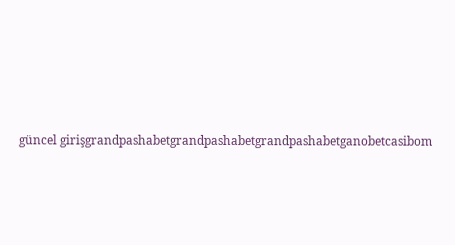güncel girişgrandpashabetgrandpashabetgrandpashabetganobetcasibom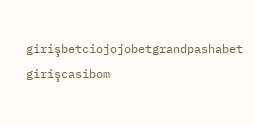girişbetciojojobetgrandpashabet girişcasibom